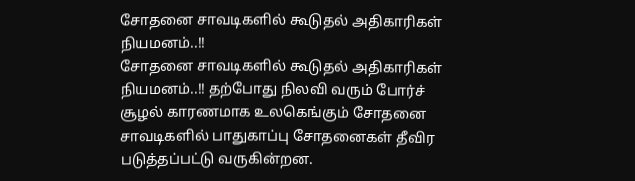சோதனை சாவடிகளில் கூடுதல் அதிகாரிகள் நியமனம்..!!
சோதனை சாவடிகளில் கூடுதல் அதிகாரிகள் நியமனம்..!! தற்போது நிலவி வரும் போர்ச் சூழல் காரணமாக உலகெங்கும் சோதனை சாவடிகளில் பாதுகாப்பு சோதனைகள் தீவிர படுத்தப்பட்டு வருகின்றன.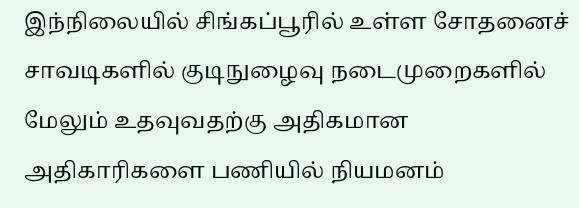இந்நிலையில் சிங்கப்பூரில் உள்ள சோதனைச் சாவடிகளில் குடிநுழைவு நடைமுறைகளில் மேலும் உதவுவதற்கு அதிகமான அதிகாரிகளை பணியில் நியமனம்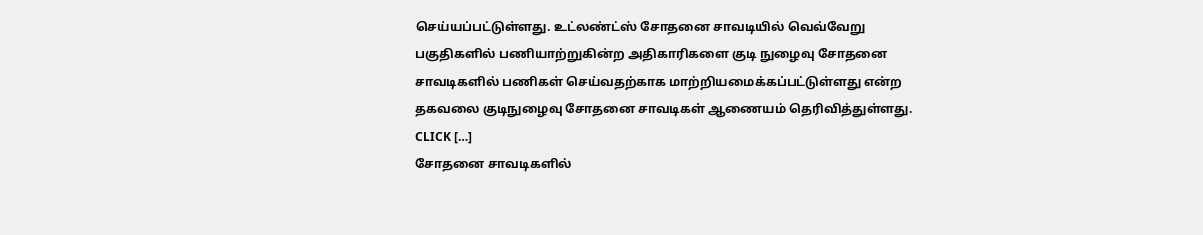செய்யப்பட்டுள்ளது. உட்லண்ட்ஸ் சோதனை சாவடியில் வெவ்வேறு பகுதிகளில் பணியாற்றுகின்ற அதிகாரிகளை குடி நுழைவு சோதனை சாவடிகளில் பணிகள் செய்வதற்காக மாற்றியமைக்கப்பட்டுள்ளது என்ற தகவலை குடிநுழைவு சோதனை சாவடிகள் ஆணையம் தெரிவித்துள்ளது. CLICK […]
சோதனை சாவடிகளில்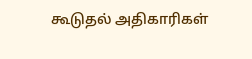கூடுதல் அதிகாரிகள்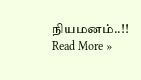நியமனம்..!! Read More »